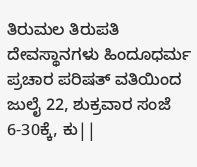ತಿರುಮಲ ತಿರುಪತಿ ದೇವಸ್ಥಾನಗಳು ಹಿಂದೂಧರ್ಮ ಪ್ರಚಾರ ಪರಿಷತ್ ವತಿಯಿಂದ ಜುಲೈ 22, ಶುಕ್ರವಾರ ಸಂಜೆ 6-30ಕ್ಕೆ, ಕು||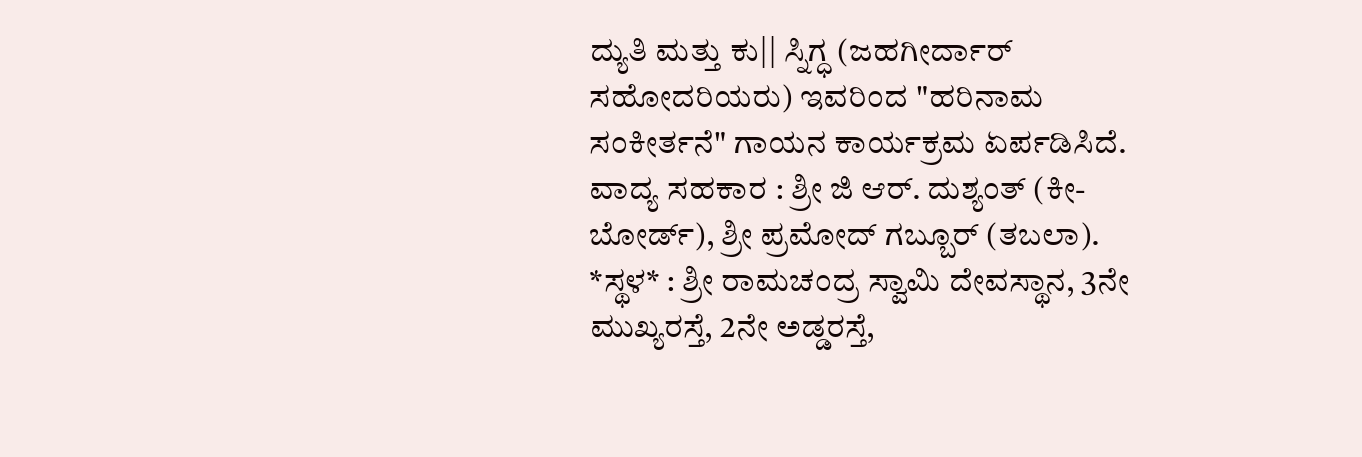ದ್ಯುತಿ ಮತ್ತು ಕು|| ಸ್ನಿಗ್ಧ (ಜಹಗೀರ್ದಾರ್ ಸಹೋದರಿಯರು) ಇವರಿಂದ "ಹರಿನಾಮ ಸಂಕೀರ್ತನೆ" ಗಾಯನ ಕಾರ್ಯಕ್ರಮ ಏರ್ಪಡಿಸಿದೆ.
ವಾದ್ಯ ಸಹಕಾರ : ಶ್ರೀ ಜಿ ಆರ್. ದುಶ್ಯಂತ್ (ಕೀ-ಬೋರ್ಡ್), ಶ್ರೀ ಪ್ರಮೋದ್ ಗಬ್ಬೂರ್ (ತಬಲಾ). *ಸ್ಥಳ* : ಶ್ರೀ ರಾಮಚಂದ್ರ ಸ್ವಾಮಿ ದೇವಸ್ಥಾನ, 3ನೇ ಮುಖ್ಯರಸ್ತೆ, 2ನೇ ಅಡ್ಡರಸ್ತೆ,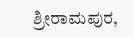ಶ್ರೀರಾಮಪುರ,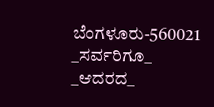ಬೆಂಗಳೂರು-560021
_ಸರ್ವರಿಗೂ_ _ಆದರದ_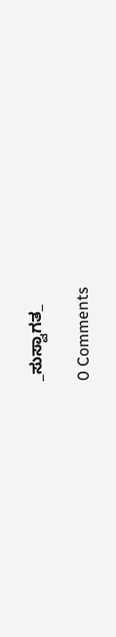_ಸುಸ್ವಾಗತ_

0 Comments